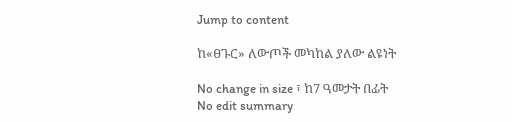Jump to content

ከ«ፀጉር» ለውጦች መካከል ያለው ልዩነት

No change in size ፣ ከ7 ዓመታት በፊት
No edit summary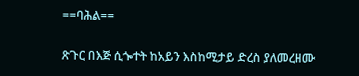==ባሕል==

ጽጉር በእጅ ሲጐተት ከአይን እስከሚታይ ድረስ ያለመረዘሙ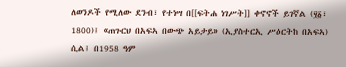ለወንዶች የሚለው ደንብ፣ የተነሣ በ[[ፍትሐ ነገሥት]] ቀኖኖች ይገኛል (፶፩፣ 1800)፤ «ጠጉርህ በአፍኣ በውጭ አይታይ» (ኢያስተርኢ ሥዕርትከ በአፍኣ) ሲል፤ በ1958 ዓም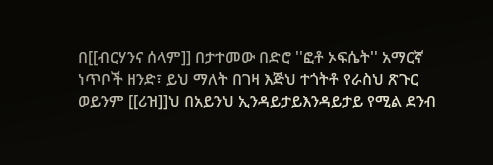በ[[ብርሃንና ሰላም]] በታተመው በድሮ ''ፎቶ ኦፍሴት'' አማርኛ ነጥቦች ዘንድ፣ ይህ ማለት በገዛ እጅህ ተጎትቶ የራስህ ጽጉር ወይንም [[ሪዝ]]ህ በአይንህ ኢንዳይታይእንዳይታይ የሚል ደንብ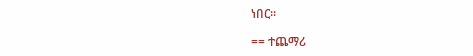ነበር።

== ተጨማሪ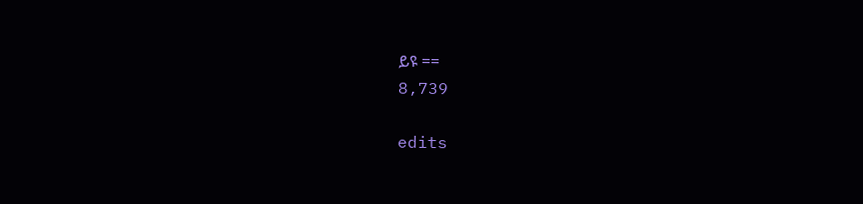ይዩ ==
8,739

edits